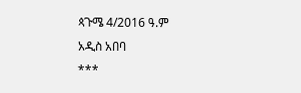ጳጉሜ 4/2016 ዓ.ም
አዲስ አበባ
***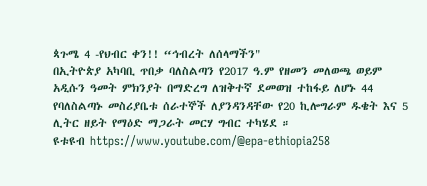ጳጉሜ 4 -የህብር ቀን!! “ኅብረት ለሰላማችን"
በኢትዮጵያ አካባቢ ጥበቃ ባለስልጣን የ2017 ዓ.ም የዘመን መለወጫ ወይም አዲሱን ዓመት ምክንያት በማድረግ ለዝቅተኛ ደመወዝ ተከፋይ ለሆኑ 44 የባለስልጣኑ መስሪያቤቱ ሰራተኞች ለያንዳንዳቸው የ20 ኪሎግራም ዱቄት እና 5 ሊትር ዘይት የማዕድ ማጋራት መርሃ ግብር ተካሄደ ።
ዩቱዩብ https://www.youtube.com/@epa-ethiopia258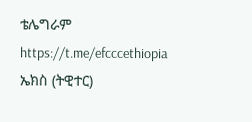ቴሌግራም https://t.me/efcccethiopia
ኤክስ (ትዊተር)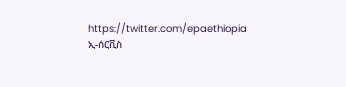https://twitter.com/epaethiopia
ኢ-ሰርቪስ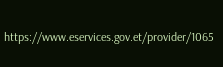https://www.eservices.gov.et/provider/1065